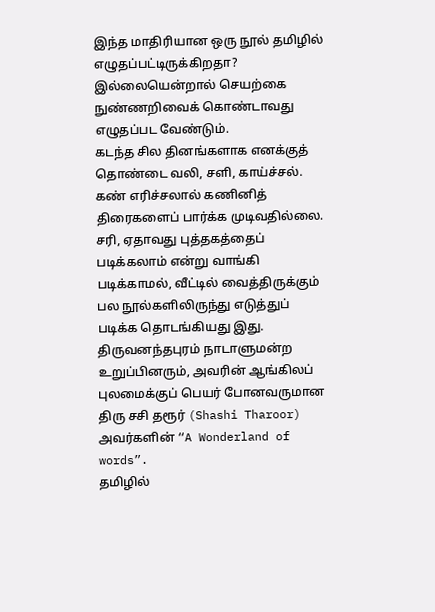இந்த மாதிரியான ஒரு நூல் தமிழில் எழுதப்பட்டிருக்கிறதா? இல்லையென்றால் செயற்கை நுண்ணறிவைக் கொண்டாவது எழுதப்பட வேண்டும்.
கடந்த சில தினங்களாக எனக்குத் தொண்டை வலி, சளி, காய்ச்சல். கண் எரிச்சலால் கணினித் திரைகளைப் பார்க்க முடிவதில்லை. சரி, ஏதாவது புத்தகத்தைப் படிக்கலாம் என்று வாங்கி படிக்காமல், வீட்டில் வைத்திருக்கும் பல நூல்களிலிருந்து எடுத்துப் படிக்க தொடங்கியது இது. திருவனந்தபுரம் நாடாளுமன்ற உறுப்பினரும், அவரின் ஆங்கிலப் புலமைக்குப் பெயர் போனவருமான திரு சசி தரூர் (Shashi Tharoor) அவர்களின் “A Wonderland of words”.
தமிழில்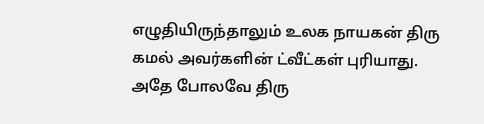எழுதியிருந்தாலும் உலக நாயகன் திரு கமல் அவர்களின் ட்வீட்கள் புரியாது. அதே போலவே திரு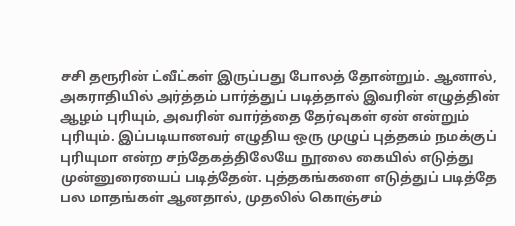சசி தரூரின் ட்வீட்கள் இருப்பது போலத் தோன்றும். ஆனால், அகராதியில் அர்த்தம் பார்த்துப் படித்தால் இவரின் எழுத்தின் ஆழம் புரியும், அவரின் வார்த்தை தேர்வுகள் ஏன் என்றும் புரியும். இப்படியானவர் எழுதிய ஒரு முழுப் புத்தகம் நமக்குப் புரியுமா என்ற சந்தேகத்திலேயே நூலை கையில் எடுத்து முன்னுரையைப் படித்தேன். புத்தகங்களை எடுத்துப் படித்தே பல மாதங்கள் ஆனதால், முதலில் கொஞ்சம்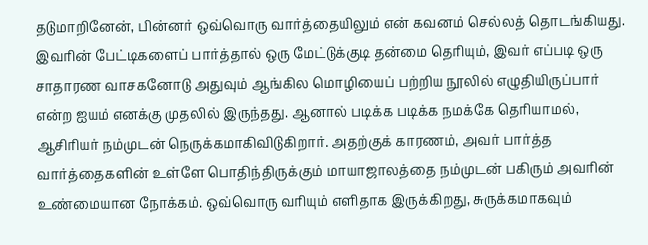தடுமாறினேன், பின்னர் ஒவ்வொரு வார்த்தையிலும் என் கவனம் செல்லத் தொடங்கியது.
இவரின் பேட்டிகளைப் பார்த்தால் ஒரு மேட்டுக்குடி தன்மை தெரியும், இவர் எப்படி ஒரு சாதாரண வாசகனோடு அதுவும் ஆங்கில மொழியைப் பற்றிய நூலில் எழுதியிருப்பார் என்ற ஐயம் எனக்கு முதலில் இருந்தது. ஆனால் படிக்க படிக்க நமக்கே தெரியாமல், ஆசிரியர் நம்முடன் நெருக்கமாகிவிடுகிறார். அதற்குக் காரணம், அவர் பார்த்த வார்த்தைகளின் உள்ளே பொதிந்திருக்கும் மாயாஜாலத்தை நம்முடன் பகிரும் அவரின் உண்மையான நோக்கம். ஒவ்வொரு வரியும் எளிதாக இருக்கிறது, சுருக்கமாகவும்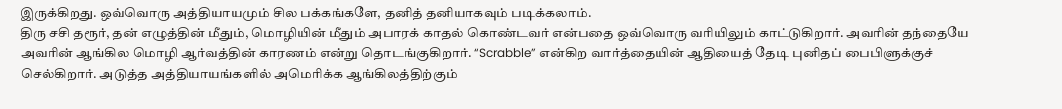இருக்கிறது. ஒவ்வொரு அத்தியாயமும் சில பக்கங்களே, தனித் தனியாகவும் படிக்கலாம்.
திரு சசி தரூர், தன் எழுத்தின் மீதும், மொழியின் மீதும் அபாரக் காதல் கொண்டவர் என்பதை ஒவ்வொரு வரியிலும் காட்டுகிறார். அவரின் தந்தையே அவரின் ஆங்கில மொழி ஆர்வத்தின் காரணம் என்று தொடங்குகிறார். “Scrabble” என்கிற வார்த்தையின் ஆதியைத் தேடி புனிதப் பைபிளுக்குச் செல்கிறார். அடுத்த அத்தியாயங்களில் அமெரிக்க ஆங்கிலத்திற்கும்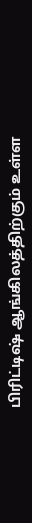பிரிட்டிஷ் ஆங்கிலத்திற்கும் உள்ள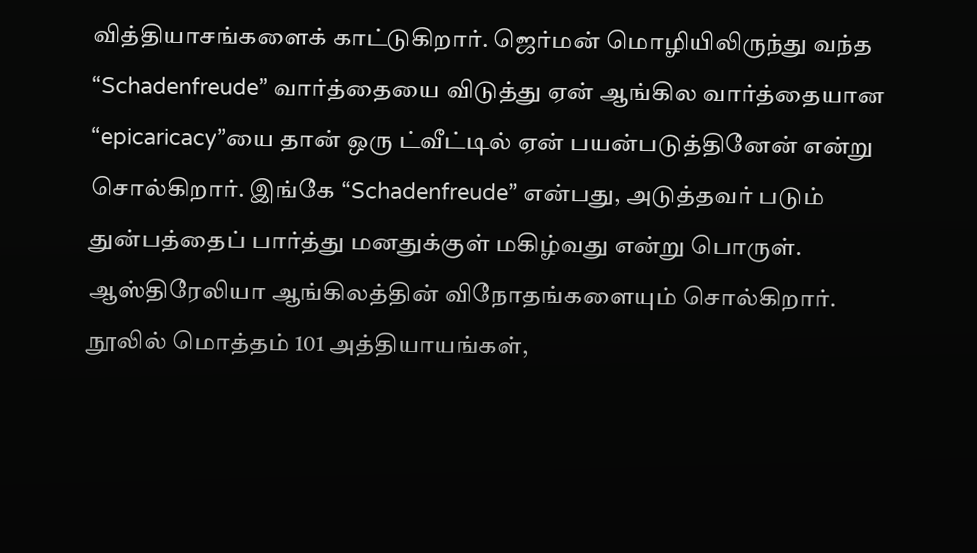வித்தியாசங்களைக் காட்டுகிறார். ஜெர்மன் மொழியிலிருந்து வந்த “Schadenfreude” வார்த்தையை விடுத்து ஏன் ஆங்கில வார்த்தையான “epicaricacy”யை தான் ஒரு ட்வீட்டில் ஏன் பயன்படுத்தினேன் என்று சொல்கிறார். இங்கே “Schadenfreude” என்பது, அடுத்தவர் படும் துன்பத்தைப் பார்த்து மனதுக்குள் மகிழ்வது என்று பொருள். ஆஸ்திரேலியா ஆங்கிலத்தின் விநோதங்களையும் சொல்கிறார்.
நூலில் மொத்தம் 101 அத்தியாயங்கள்,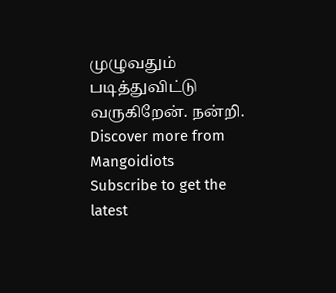முழுவதும் படித்துவிட்டு வருகிறேன். நன்றி.
Discover more from Mangoidiots
Subscribe to get the latest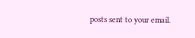posts sent to your email.